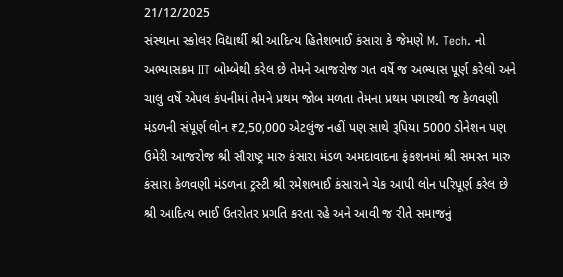21/12/2025
સંસ્થાના સ્કોલર વિદ્યાર્થી શ્રી આદિત્ય હિતેશભાઈ કંસારા કે જેમણે M. Tech. નો અભ્યાસક્રમ IIT બોમ્બેથી કરેલ છે તેમને આજરોજ ગત વર્ષે જ અભ્યાસ પૂર્ણ કરેલો અને ચાલુ વર્ષે એપલ કંપનીમાં તેમને પ્રથમ જોબ મળતા તેમના પ્રથમ પગારથી જ કેળવણી મંડળની સંપૂર્ણ લોન ₹2,50,000 એટલુંજ નહીં પણ સાથે રૂપિયા 5000 ડોનેશન પણ ઉમેરી આજરોજ શ્રી સૌરાષ્ટ્ર મારુ કંસારા મંડળ અમદાવાદના ફંકશનમાં શ્રી સમસ્ત મારુ કંસારા કેળવણી મંડળના ટ્રસ્ટી શ્રી રમેશભાઈ કંસારાને ચેક આપી લોન પરિપૂર્ણ કરેલ છે શ્રી આદિત્ય ભાઈ ઉતરોતર પ્રગતિ કરતા રહે અને આવી જ રીતે સમાજનું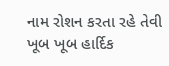નામ રોશન કરતા રહે તેવી ખૂબ ખૂબ હાર્દિક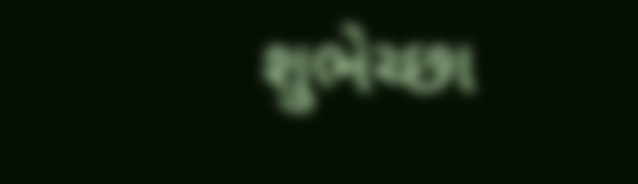શુભેચ્છા